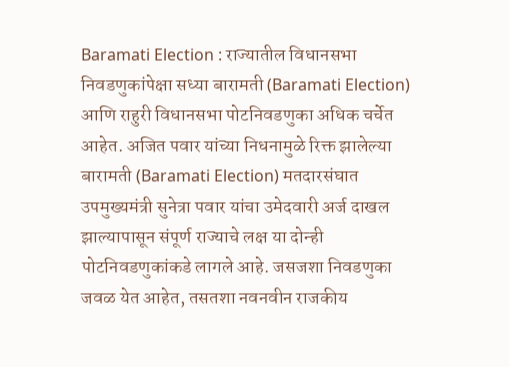Baramati Election : राज्यातील विधानसभा निवडणुकांपेक्षा सध्या बारामती (Baramati Election) आणि राहुरी विधानसभा पोटनिवडणुका अधिक चर्चेत आहेत. अजित पवार यांच्या निधनामुळे रिक्त झालेल्या बारामती (Baramati Election) मतदारसंघात उपमुख्यमंत्री सुनेत्रा पवार यांचा उमेदवारी अर्ज दाखल झाल्यापासून संपूर्ण राज्याचे लक्ष या दोन्ही पोटनिवडणुकांकडे लागले आहे. जसजशा निवडणुका जवळ येत आहेत, तसतशा नवनवीन राजकीय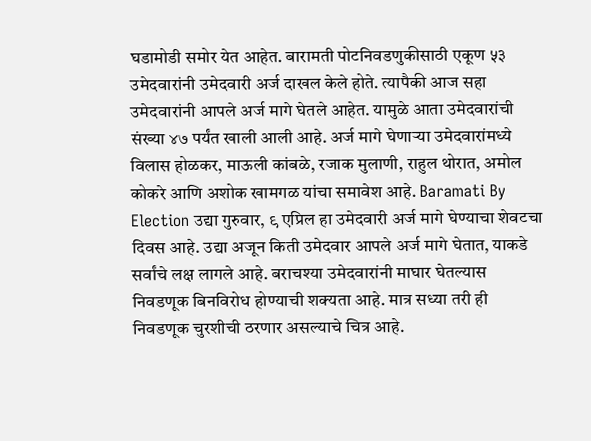घडामोडी समोर येत आहेत. बारामती पोटनिवडणुकीसाठी एकूण ५३ उमेदवारांनी उमेदवारी अर्ज दाखल केले होते. त्यापैकी आज सहा उमेदवारांनी आपले अर्ज मागे घेतले आहेत. यामुळे आता उमेदवारांची संख्या ४७ पर्यंत खाली आली आहे. अर्ज मागे घेणाऱ्या उमेदवारांमध्ये विलास होळकर, माऊली कांबळे, रजाक मुलाणी, राहुल थोरात, अमोल कोकरे आणि अशोक खामगळ यांचा समावेश आहे. Baramati By Election उद्या गुरुवार, ९ एप्रिल हा उमेदवारी अर्ज मागे घेण्याचा शेवटचा दिवस आहे. उद्या अजून किती उमेदवार आपले अर्ज मागे घेतात, याकडे सर्वांचे लक्ष लागले आहे. बराचश्या उमेदवारांनी माघार घेतल्यास निवडणूक बिनविरोध होण्याची शक्यता आहे. मात्र सध्या तरी ही निवडणूक चुरशीची ठरणार असल्याचे चित्र आहे.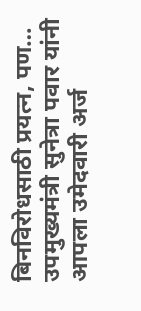बिनविरोधसाठी प्रयत्न, पण… उपमुख्यमंत्री सुनेत्रा पवार यांनी आपला उमेदवारी अर्ज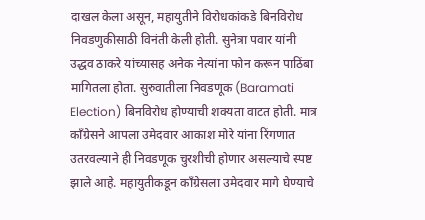दाखल केला असून, महायुतीने विरोधकांकडे बिनविरोध निवडणुकीसाठी विनंती केली होती. सुनेत्रा पवार यांनी उद्धव ठाकरे यांच्यासह अनेक नेत्यांना फोन करून पाठिंबा मागितला होता. सुरुवातीला निवडणूक (Baramati Election) बिनविरोध होण्याची शक्यता वाटत होती. मात्र काँग्रेसने आपला उमेदवार आकाश मोरे यांना रिंगणात उतरवल्याने ही निवडणूक चुरशीची होणार असल्याचे स्पष्ट झाले आहे. महायुतीकडून काँग्रेसला उमेदवार मागे घेण्याचे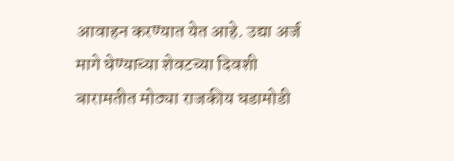आवाहन करण्यात येत आहे. उद्या अर्ज मागे घेण्याच्या शेवटच्या दिवशी बारामतीत मोठ्या राजकीय घडामोडी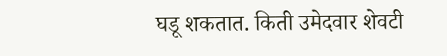घडू शकतात. किती उमेदवार शेवटी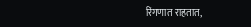रिंगणात राहतात,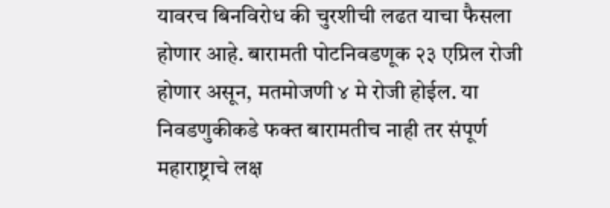यावरच बिनविरोध की चुरशीची लढत याचा फैसला होणार आहे. बारामती पोटनिवडणूक २३ एप्रिल रोजी होणार असून, मतमोजणी ४ मे रोजी होईल. या निवडणुकीकडे फक्त बारामतीच नाही तर संपूर्ण महाराष्ट्राचे लक्ष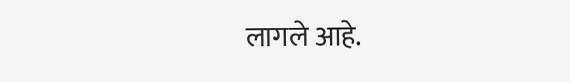लागले आहे.